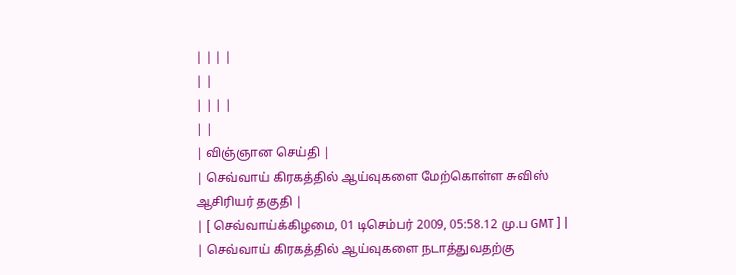| | | |
| |
| | | |
| |
| விஞ்ஞான செய்தி |
| செவ்வாய் கிரகத்தில் ஆய்வுகளை மேற்கொள்ள சுவிஸ் ஆசிரியர் தகுதி |
| [ செவ்வாய்க்கிழமை, 01 டிசெம்பர் 2009, 05:58.12 மு.ப GMT ] |
| செவ்வாய் கிரகத்தில் ஆய்வுகளை நடாத்துவதற்கு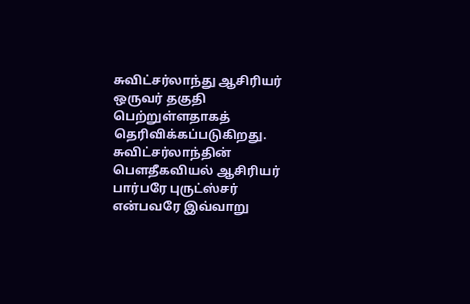சுவிட்சர்லாந்து ஆசிரியர் ஒருவர் தகுதி பெற்றுள்ளதாகத் தெரிவிக்கப்படுகிறது. சுவிட்சர்லாந்தின் பௌதீகவியல் ஆசிரியர் பார்பரே புருட்ஸ்சர் என்பவரே இவ்வாறு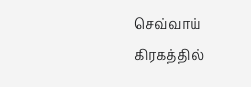செவ்வாய் கிரகத்தில்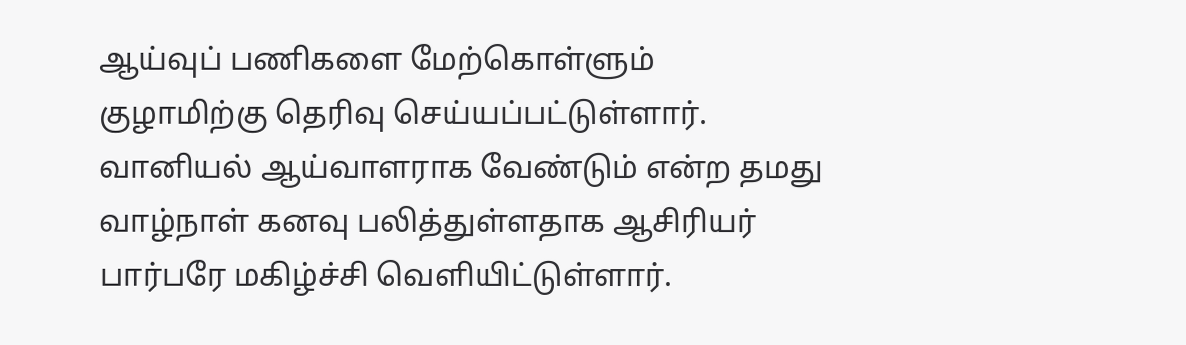ஆய்வுப் பணிகளை மேற்கொள்ளும் குழாமிற்கு தெரிவு செய்யப்பட்டுள்ளார்.
வானியல் ஆய்வாளராக வேண்டும் என்ற தமது வாழ்நாள் கனவு பலித்துள்ளதாக ஆசிரியர் பார்பரே மகிழ்ச்சி வெளியிட்டுள்ளார்.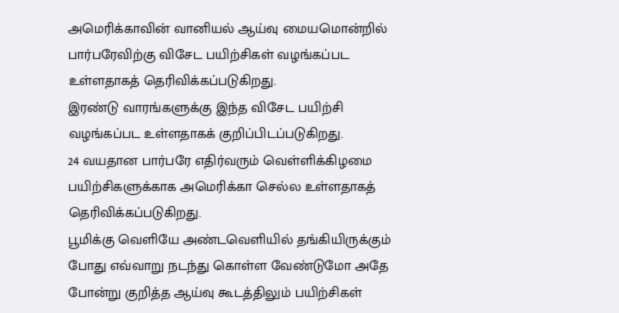அமெரிக்காவின் வானியல் ஆய்வு மையமொன்றில் பார்பரேவிற்கு விசேட பயிற்சிகள் வழங்கப்பட உள்ளதாகத் தெரிவிக்கப்படுகிறது.
இரண்டு வாரங்களுக்கு இந்த விசேட பயிற்சி வழங்கப்பட உள்ளதாகக் குறிப்பிடப்படுகிறது.
24 வயதான பார்பரே எதிர்வரும் வெள்ளிக்கிழமை பயிற்சிகளுக்காக அமெரிக்கா செல்ல உள்ளதாகத் தெரிவிக்கப்படுகிறது.
பூமிக்கு வெளியே அண்டவெளியில் தங்கியிருக்கும் போது எவ்வாறு நடந்து கொள்ள வேண்டுமோ அதே போன்று குறித்த ஆய்வு கூடத்திலும் பயிற்சிகள்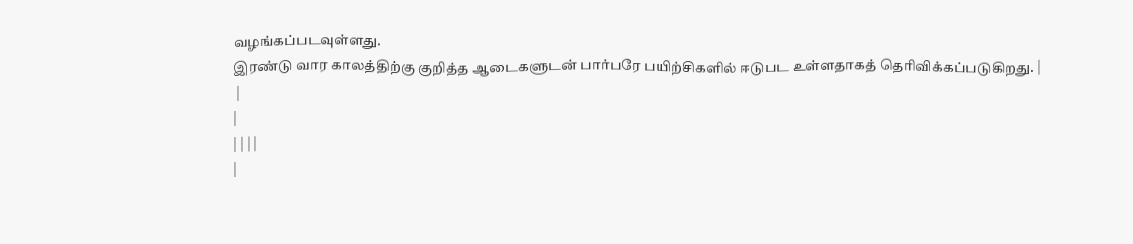வழங்கப்படவுள்ளது.
இரண்டு வார காலத்திற்கு குறித்த ஆடைகளுடன் பார்பரே பயிற்சிகளில் ஈடுபட உள்ளதாகத் தெரிவிக்கப்படுகிறது. |
 |
|
| | | |
|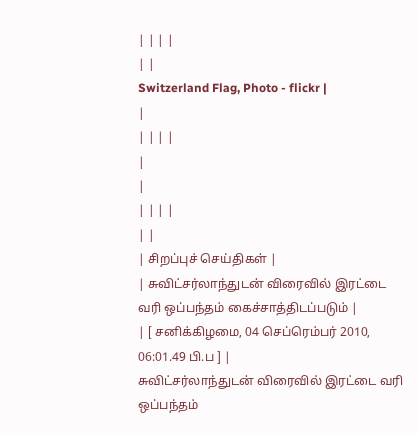| | | |
| |
Switzerland Flag, Photo - flickr |
|
| | | |
|
|
| | | |
| |
| சிறப்புச் செய்திகள் |
| சுவிட்சர்லாந்துடன் விரைவில் இரட்டை வரி ஒப்பந்தம் கைச்சாத்திடப்படும் |
| [ சனிக்கிழமை, 04 செப்ரெம்பர் 2010, 06:01.49 பி.ப ] |
சுவிட்சர்லாந்துடன் விரைவில் இரட்டை வரி ஒப்பந்தம்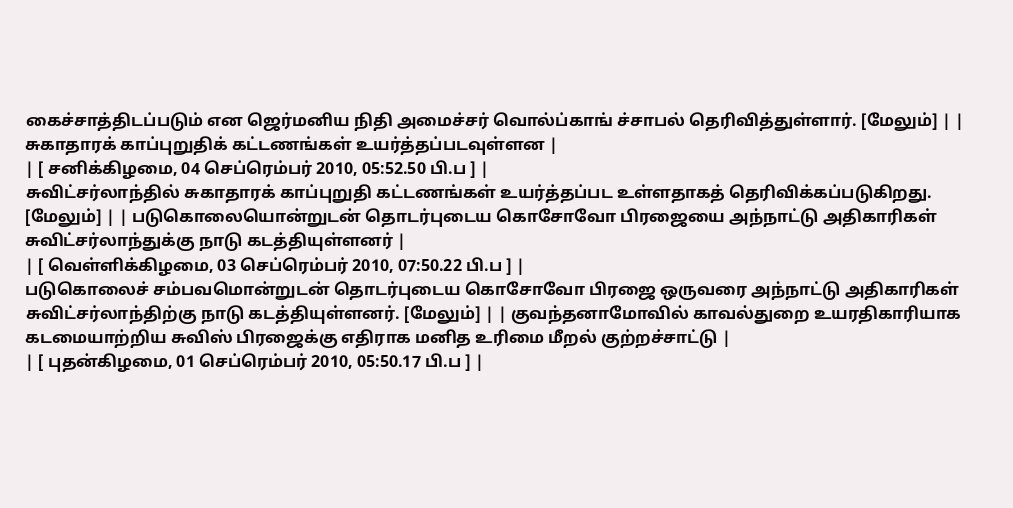கைச்சாத்திடப்படும் என ஜெர்மனிய நிதி அமைச்சர் வொல்ப்காங் ச்சாபல் தெரிவித்துள்ளார். [மேலும்] | | சுகாதாரக் காப்புறுதிக் கட்டணங்கள் உயர்த்தப்படவுள்ளன |
| [ சனிக்கிழமை, 04 செப்ரெம்பர் 2010, 05:52.50 பி.ப ] |
சுவிட்சர்லாந்தில் சுகாதாரக் காப்புறுதி கட்டணங்கள் உயர்த்தப்பட உள்ளதாகத் தெரிவிக்கப்படுகிறது. [மேலும்] | | படுகொலையொன்றுடன் தொடர்புடைய கொசோவோ பிரஜையை அந்நாட்டு அதிகாரிகள் சுவிட்சர்லாந்துக்கு நாடு கடத்தியுள்ளனர் |
| [ வெள்ளிக்கிழமை, 03 செப்ரெம்பர் 2010, 07:50.22 பி.ப ] |
படுகொலைச் சம்பவமொன்றுடன் தொடர்புடைய கொசோவோ பிரஜை ஒருவரை அந்நாட்டு அதிகாரிகள் சுவிட்சர்லாந்திற்கு நாடு கடத்தியுள்ளனர். [மேலும்] | | குவந்தனாமோவில் காவல்துறை உயரதிகாரியாக கடமையாற்றிய சுவிஸ் பிரஜைக்கு எதிராக மனித உரிமை மீறல் குற்றச்சாட்டு |
| [ புதன்கிழமை, 01 செப்ரெம்பர் 2010, 05:50.17 பி.ப ] |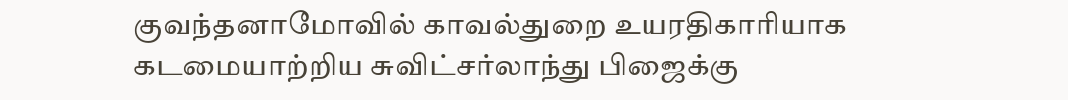குவந்தனாமோவில் காவல்துறை உயரதிகாரியாக கடமையாற்றிய சுவிட்சர்லாந்து பிஜைக்கு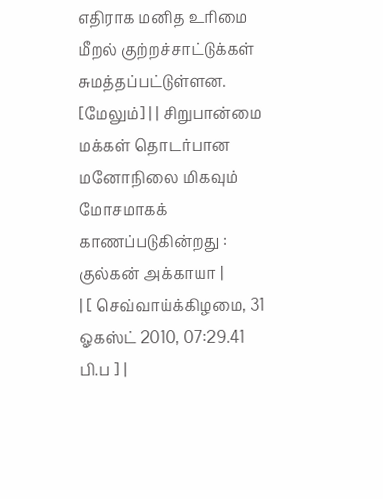எதிராக மனித உரிமை மீறல் குற்றச்சாட்டுக்கள் சுமத்தப்பட்டுள்ளன. [மேலும்] | | சிறுபான்மை மக்கள் தொடர்பான மனோநிலை மிகவும் மோசமாகக் காணப்படுகின்றது : குல்கன் அக்காயா |
| [ செவ்வாய்க்கிழமை, 31 ஓகஸ்ட் 2010, 07:29.41 பி.ப ] |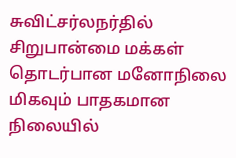சுவிட்சர்லநர்தில் சிறுபான்மை மக்கள் தொடர்பான மனோநிலை மிகவும் பாதகமான நிலையில்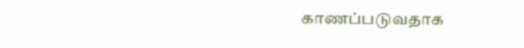காணப்படுவதாக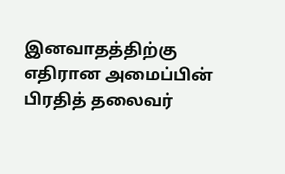இனவாதத்திற்கு எதிரான அமைப்பின் பிரதித் தலைவர்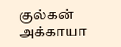குல்கன் அக்காயா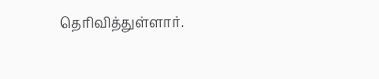தெரிவித்துள்ளார்.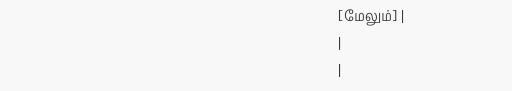[மேலும்] |
|
|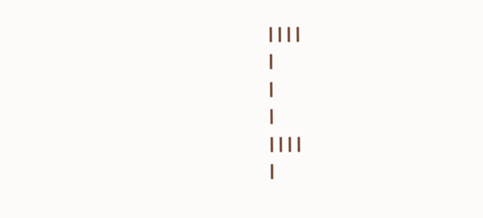| | | |
|
|
|
| | | |
|